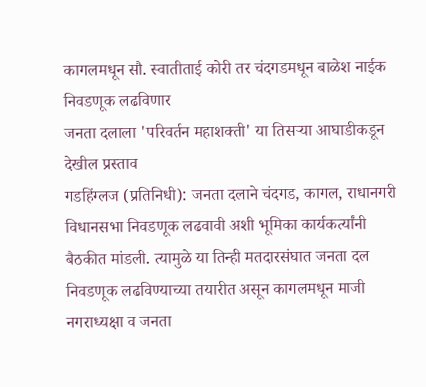कागलमधून सौ. स्वातीताई कोरी तर चंदगडमधून बाळेश नाईक निवडणूक लढविणार
जनता दलाला 'परिवर्तन महाशक्ती' या तिसऱ्या आघाडीकडून देखील प्रस्ताव
गडहिंग्लज (प्रतिनिधी): जनता दलाने चंदगड, कागल, राधानगरी विधानसभा निवडणूक लढवावी अशी भूमिका कार्यकर्त्यांनी बैठकीत मांडली. त्यामुळे या तिन्ही मतदारसंघात जनता दल निवडणूक लढविण्याच्या तयारीत असून कागलमधून माजी नगराध्यक्षा व जनता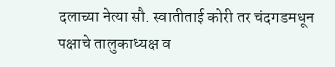दलाच्या नेत्या सौ. स्वातीताई कोरी तर चंदगडमधून पक्षाचे तालुकाध्यक्ष व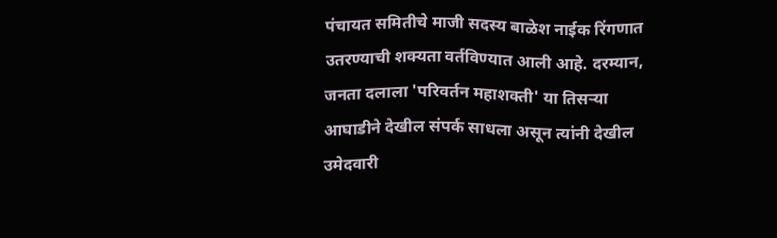पंचायत समितीचे माजी सदस्य बाळेश नाईक रिंगणात उतरण्याची शक्यता वर्तविण्यात आली आहे. दरम्यान, जनता दलाला 'परिवर्तन महाशक्ती' या तिसऱ्या आघाडीने देखील संपर्क साधला असून त्यांनी देखील उमेदवारी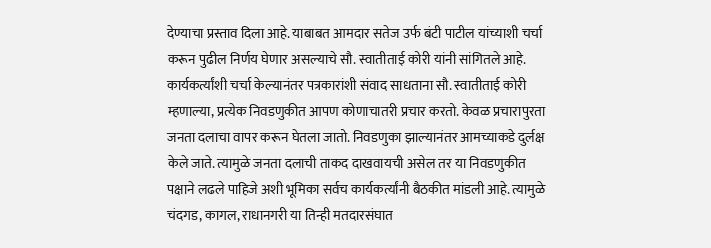देण्याचा प्रस्ताव दिला आहे. याबाबत आमदार सतेज उर्फ बंटी पाटील यांच्याशी चर्चा करून पुढील निर्णय घेणार असल्याचे सौ. स्वातीताई कोरी यांनी सांगितले आहे.
कार्यकर्त्यांशी चर्चा केल्यानंतर पत्रकारांशी संवाद साधताना सौ. स्वातीताई कोरी म्हणाल्या, प्रत्येक निवडणुकीत आपण कोणाचातरी प्रचार करतो. केवळ प्रचारापुरता जनता दलाचा वापर करून घेतला जातो. निवडणुका झाल्यानंतर आमच्याकडे दुर्लक्ष केले जाते. त्यामुळे जनता दलाची ताकद दाखवायची असेल तर या निवडणुकीत पक्षाने लढले पाहिजे अशी भूमिका सर्वच कार्यकर्त्यांनी बैठकीत मांडली आहे. त्यामुळे चंदगड, कागल, राधानगरी या तिन्ही मतदारसंघात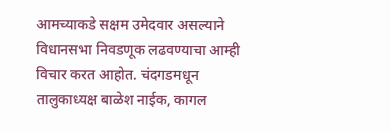आमच्याकडे सक्षम उमेदवार असल्याने विधानसभा निवडणूक लढवण्याचा आम्ही विचार करत आहोत. चंदगडमधून तालुकाध्यक्ष बाळेश नाईक, कागल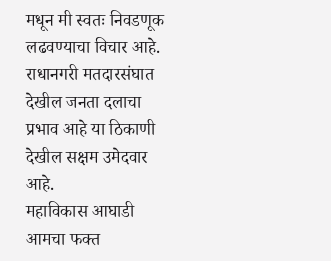मधून मी स्वतः निवडणूक लढवण्याचा विचार आहे. राधानगरी मतदारसंघात देखील जनता दलाचा प्रभाव आहे या ठिकाणी देखील सक्षम उमेदवार आहे.
महाविकास आघाडी आमचा फक्त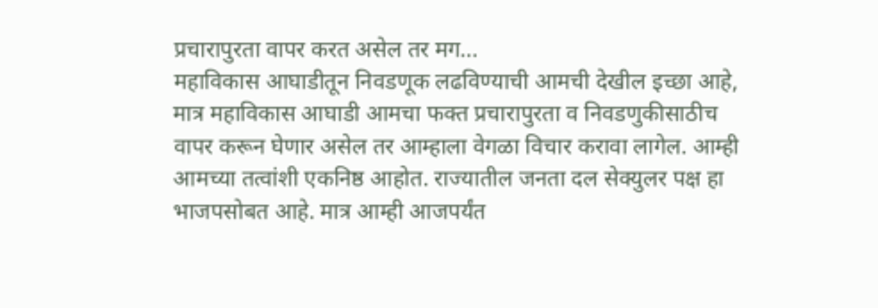प्रचारापुरता वापर करत असेल तर मग...
महाविकास आघाडीतून निवडणूक लढविण्याची आमची देखील इच्छा आहे, मात्र महाविकास आघाडी आमचा फक्त प्रचारापुरता व निवडणुकीसाठीच वापर करून घेणार असेल तर आम्हाला वेगळा विचार करावा लागेल. आम्ही आमच्या तत्वांशी एकनिष्ठ आहोत. राज्यातील जनता दल सेक्युलर पक्ष हा भाजपसोबत आहे. मात्र आम्ही आजपर्यंत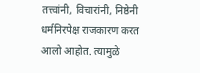तत्त्वांनी, विचारांनी, निष्ठेनी धर्मनिरपेक्ष राजकारण करत आलो आहोत. त्यामुळे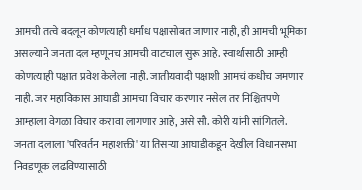आमची तत्वे बदलून कोणत्याही धर्मांध पक्षासोबत जाणार नाही, ही आमची भूमिका असल्याने जनता दल म्हणूनच आमची वाटचाल सुरू आहे. स्वार्थासाठी आम्ही कोणत्याही पक्षात प्रवेश केलेला नाही. जातीयवादी पक्षाशी आमचं कधीच जमणार नाही. जर महाविकास आघाडी आमचा विचार करणार नसेल तर निश्चितपणे आम्हाला वेगळा विचार करावा लागणार आहे, असे सौ. कोरी यांनी सांगितले.
जनता दलाला 'परिवर्तन महाशक्ती' या तिसऱ्या आघाडीकडून देखील विधानसभा निवडणूक लढविण्यासाठी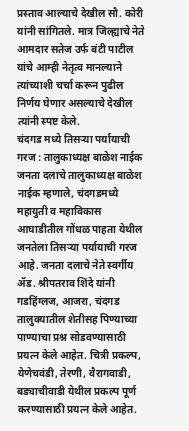प्रस्ताव आल्याचे देखील सौ. कोरी यांनी सांगितले. मात्र जिल्ह्याचे नेते आमदार सतेज उर्फ बंटी पाटील यांचे आम्ही नेतृत्व मानल्याने त्यांच्याशी चर्चा करून पुढील निर्णय घेणार असल्याचे देखील त्यांनी स्पष्ट केले.
चंदगड मध्ये तिसऱ्या पर्यायाची गरज : तालुकाध्यक्ष बाळेश नाईक
जनता दलाचे तालुकाध्यक्ष बाळेश नाईक म्हणाले, चंदगडमध्ये महायुती व महाविकास आघाडीतील गोंधळ पाहता येथील जनतेला तिसऱ्या पर्यायाची गरज आहे. जनता दलाचे नेते स्वर्गीय ॲड. श्रीपतराव शिंदे यांनी गडहिंग्लज, आजरा, चंदगड तालुक्यातील शेतीसह पिण्याच्या पाण्याचा प्रश्न सोडवण्यासाठी प्रयत्न केले आहेत. चित्री प्रकल्प, येणेचवंडी, तेरणी, वैरागवाडी, बड्याचीवाडी येथील प्रकल्प पूर्ण करण्यासाठी प्रयत्न केले आहेत.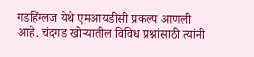गडहिंग्लज येथे एमआयडीसी प्रकल्प आणली आहे. चंदगड खोऱ्यातील विविध प्रश्नांसाठी त्यांनी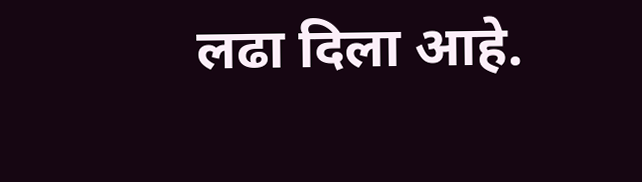लढा दिला आहे.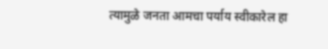त्यामुळे जनता आमचा पर्याय स्वीकारेल हा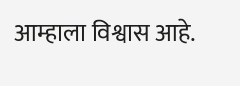आम्हाला विश्वास आहे.